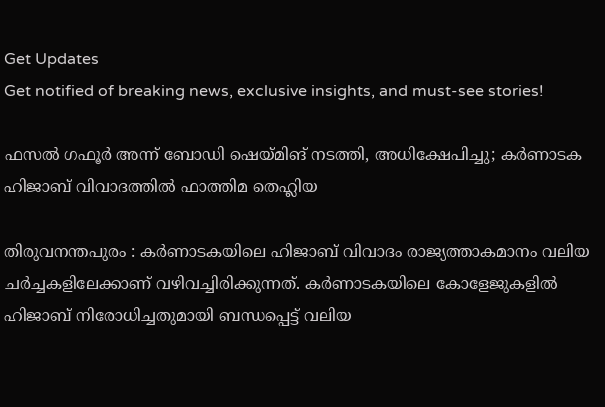Get Updates
Get notified of breaking news, exclusive insights, and must-see stories!

ഫസല്‍ ഗഫൂര്‍ അന്ന് ബോഡി ഷെയ്മിങ് നടത്തി, അധിക്ഷേപിച്ചു; കർണാടക ഹിജാബ് വിവാദത്തില്‍ ഫാത്തിമ തെഹ്ലിയ

തിരുവനന്തപുരം : കര്‍ണാടകയിലെ ഹിജാബ് വിവാദം രാജ്യത്താകമാനം വലിയ ചര്‍ച്ചകളിലേക്കാണ് വഴിവച്ചിരിക്കുന്നത്. കര്‍ണാടകയിലെ കോളേജുകളില്‍ ഹിജാബ് നിരോധിച്ചതുമായി ബന്ധപ്പെട്ട് വലിയ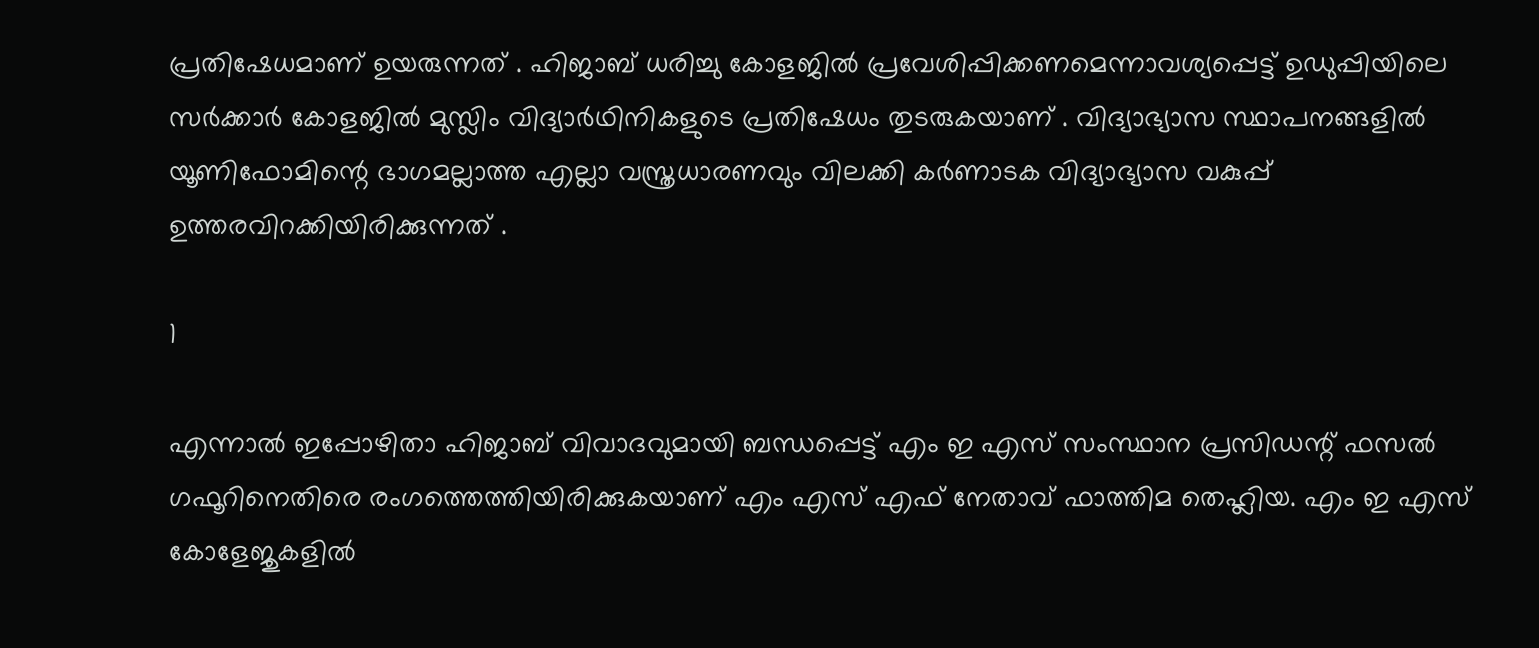പ്രതിഷേധമാണ് ഉയരുന്നത് . ഹിജാബ് ധരിച്ചു കോളജില്‍ പ്രവേശിപ്പിക്കണമെന്നാവശ്യപ്പെട്ട് ഉഡുപ്പിയിലെ സര്‍ക്കാര്‍ കോളജില്‍ മുസ്ലിം വിദ്യാര്‍ഥിനികളുടെ പ്രതിഷേധം തുടരുകയാണ് . വിദ്യാഭ്യാസ സ്ഥാപനങ്ങളില്‍ യൂണിഫോമിന്റെ ഭാഗമല്ലാത്ത എല്ലാ വസ്ത്രധാരണവും വിലക്കി കര്‍ണാടക വിദ്യാഭ്യാസ വകുപ്പ് ഉത്തരവിറക്കിയിരിക്കുന്നത് .

1

എന്നാല്‍ ഇപ്പോഴിതാ ഹിജാബ് വിവാദവുമായി ബന്ധപ്പെട്ട് എം ഇ എസ് സംസ്ഥാന പ്രസിഡന്റ് ഫസല്‍ ഗഫൂറിനെതിരെ രംഗത്തെത്തിയിരിക്കുകയാണ് എം എസ് എഫ് നേതാവ് ഫാത്തിമ തെഹ്ലിയ. എം ഇ എസ് കോളേജുകളില്‍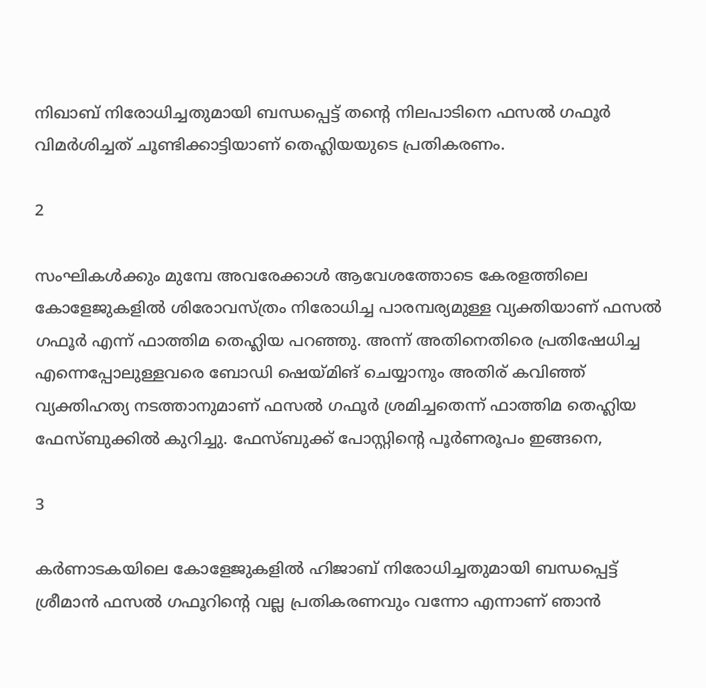നിഖാബ് നിരോധിച്ചതുമായി ബന്ധപ്പെട്ട് തന്റെ നിലപാടിനെ ഫസല്‍ ഗഫൂര്‍ വിമര്‍ശിച്ചത് ചൂണ്ടിക്കാട്ടിയാണ് തെഹ്ലിയയുടെ പ്രതികരണം.

2

സംഘികള്‍ക്കും മുമ്പേ അവരേക്കാള്‍ ആവേശത്തോടെ കേരളത്തിലെ കോളേജുകളില്‍ ശിരോവസ്ത്രം നിരോധിച്ച പാരമ്പര്യമുള്ള വ്യക്തിയാണ് ഫസല്‍ ഗഫൂര്‍ എന്ന് ഫാത്തിമ തെഹ്ലിയ പറഞ്ഞു. അന്ന് അതിനെതിരെ പ്രതിഷേധിച്ച എന്നെപ്പോലുള്ളവരെ ബോഡി ഷെയ്മിങ് ചെയ്യാനും അതിര് കവിഞ്ഞ് വ്യക്തിഹത്യ നടത്താനുമാണ് ഫസല്‍ ഗഫൂര്‍ ശ്രമിച്ചതെന്ന് ഫാത്തിമ തെഹ്ലിയ ഫേസ്ബുക്കില്‍ കുറിച്ചു. ഫേസ്ബുക്ക് പോസ്റ്റിന്റെ പൂര്‍ണരൂപം ഇങ്ങനെ,

3

കര്‍ണാടകയിലെ കോളേജുകളില്‍ ഹിജാബ് നിരോധിച്ചതുമായി ബന്ധപ്പെട്ട് ശ്രീമാന്‍ ഫസല്‍ ഗഫൂറിന്റെ വല്ല പ്രതികരണവും വന്നോ എന്നാണ് ഞാന്‍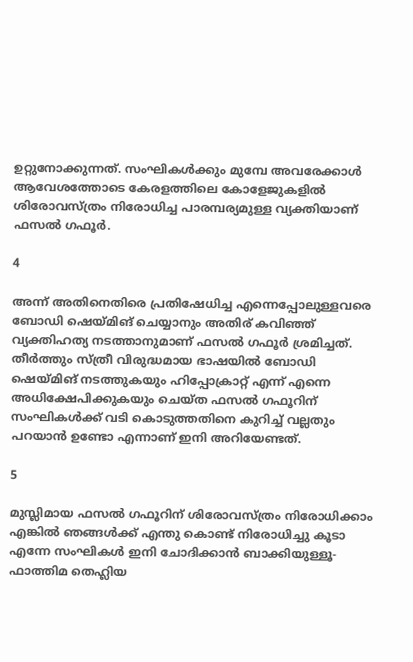ഉറ്റുനോക്കുന്നത്. സംഘികള്‍ക്കും മുമ്പേ അവരേക്കാള്‍ ആവേശത്തോടെ കേരളത്തിലെ കോളേജുകളില്‍ ശിരോവസ്ത്രം നിരോധിച്ച പാരമ്പര്യമുള്ള വ്യക്തിയാണ് ഫസല്‍ ഗഫൂര്‍.

4

അന്ന് അതിനെതിരെ പ്രതിഷേധിച്ച എന്നെപ്പോലുള്ളവരെ ബോഡി ഷെയ്മിങ് ചെയ്യാനും അതിര് കവിഞ്ഞ് വ്യക്തിഹത്യ നടത്താനുമാണ് ഫസല്‍ ഗഫൂര്‍ ശ്രമിച്ചത്. തീര്‍ത്തും സ്ത്രീ വിരുദ്ധമായ ഭാഷയില്‍ ബോഡി ഷെയ്മിങ് നടത്തുകയും ഹിപ്പോക്രാറ്റ് എന്ന് എന്നെ അധിക്ഷേപിക്കുകയും ചെയ്ത ഫസല്‍ ഗഫൂറിന് സംഘികള്‍ക്ക് വടി കൊടുത്തതിനെ കുറിച്ച് വല്ലതും പറയാന്‍ ഉണ്ടോ എന്നാണ് ഇനി അറിയേണ്ടത്.

5

മുസ്ലിമായ ഫസല്‍ ഗഫൂറിന് ശിരോവസ്ത്രം നിരോധിക്കാം എങ്കില്‍ ഞങ്ങള്‍ക്ക് എന്തു കൊണ്ട് നിരോധിച്ചു കൂടാ എന്നേ സംഘികള്‍ ഇനി ചോദിക്കാന്‍ ബാക്കിയുള്ളൂ- ഫാത്തിമ തെഹ്ലിയ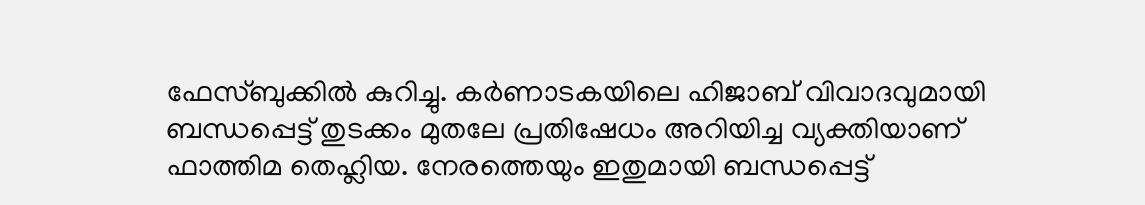ഫേസ്ബുക്കില്‍ കുറിച്ചു. കര്‍ണാടകയിലെ ഹിജാബ് വിവാദവുമായി ബന്ധപ്പെട്ട് തുടക്കം മുതലേ പ്രതിഷേധം അറിയിച്ച വ്യക്തിയാണ് ഫാത്തിമ തെഹ്ലിയ. നേരത്തെയും ഇതുമായി ബന്ധപ്പെട്ട്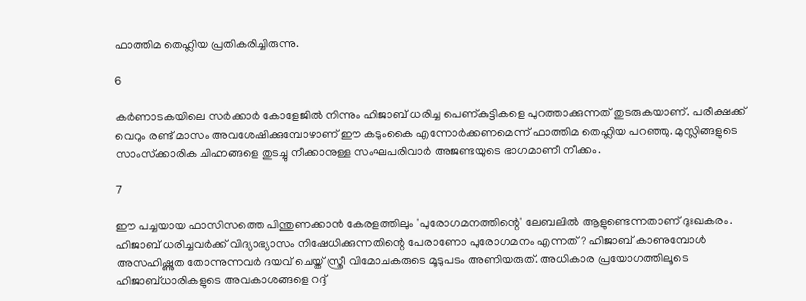ഫാത്തിമ തെഹ്ലിയ പ്രതികരിച്ചിരുന്നു.

6

കര്‍ണാടകയിലെ സര്‍ക്കാര്‍ കോളേജില്‍ നിന്നും ഹിജാബ് ധരിച്ച പെണ്കുട്ടികളെ പുറത്താക്കുന്നത് തുടരുകയാണ്. പരീക്ഷക്ക് വെറും രണ്ട് മാസം അവശേഷിക്കുമ്പോഴാണ് ഈ കടുംകൈ എന്നോര്‍ക്കണമെന്ന് ഫാത്തിമ തെഹ്ലിയ പറഞ്ഞു. മുസ്ലിങ്ങളുടെ സാംസ്‌ക്കാരിക ചിഹ്നങ്ങളെ തുടച്ചു നീക്കാനുള്ള സംഘപരിവാര്‍ അജണ്ടയുടെ ഭാഗമാണീ നീക്കം.

7

ഈ പച്ചയായ ഫാസിസത്തെ പിന്തുണക്കാന്‍ കേരളത്തിലും 'പുരോഗമനത്തിന്റെ' ലേബലില്‍ ആളുണ്ടെന്നതാണ് ദുഃഖകരം. ഹിജാബ് ധരിച്ചവര്‍ക്ക് വിദ്യാഭ്യാസം നിഷേധിക്കുന്നതിന്റെ പേരാണോ പുരോഗമനം എന്നത്? ഹിജാബ് കാണുമ്പോള്‍ അസഹിഷ്ണുത തോന്നുന്നവര്‍ ദയവ് ചെയ്ത് സ്ത്രീ വിമോചകരുടെ മൂടുപടം അണിയരുത്. അധികാര പ്രയോഗത്തിലൂടെ ഹിജാബ്ധാരികളുടെ അവകാശങ്ങളെ റദ്ദ്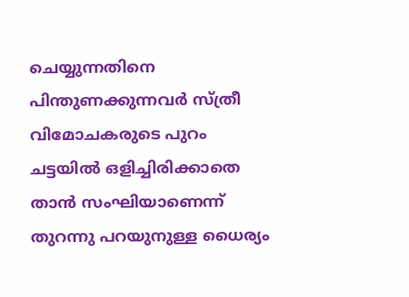ചെയ്യുന്നതിനെ പിന്തുണക്കുന്നവര്‍ സ്ത്രീ വിമോചകരുടെ പുറം ചട്ടയില്‍ ഒളിച്ചിരിക്കാതെ താന്‍ സംഘിയാണെന്ന് തുറന്നു പറയുനുള്ള ധൈര്യം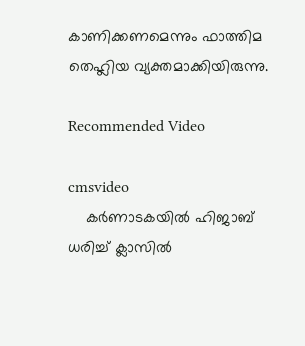കാണിക്കണമെന്നും ഫാത്തിമ തെഹ്ലിയ വ്യക്തമാക്കിയിരുന്നു.

Recommended Video

cmsvideo
    കര്‍ണാടകയില്‍ ഹിജാബ് ധരിച്ച് ക്ലാസില്‍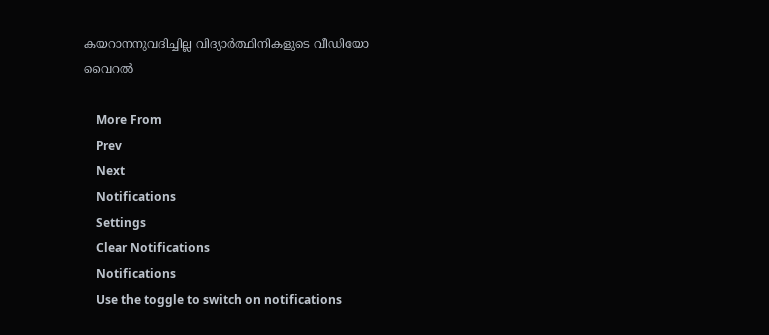കയറാനനുവദിച്ചില്ല വിദ്യാര്‍ത്ഥിനികളുടെ വീഡിയോ വൈറല്‍

    More From
    Prev
    Next
    Notifications
    Settings
    Clear Notifications
    Notifications
    Use the toggle to switch on notifications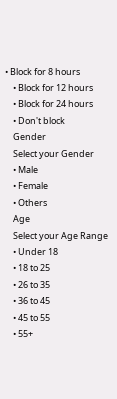• Block for 8 hours
    • Block for 12 hours
    • Block for 24 hours
    • Don't block
    Gender
    Select your Gender
    • Male
    • Female
    • Others
    Age
    Select your Age Range
    • Under 18
    • 18 to 25
    • 26 to 35
    • 36 to 45
    • 45 to 55
    • 55+